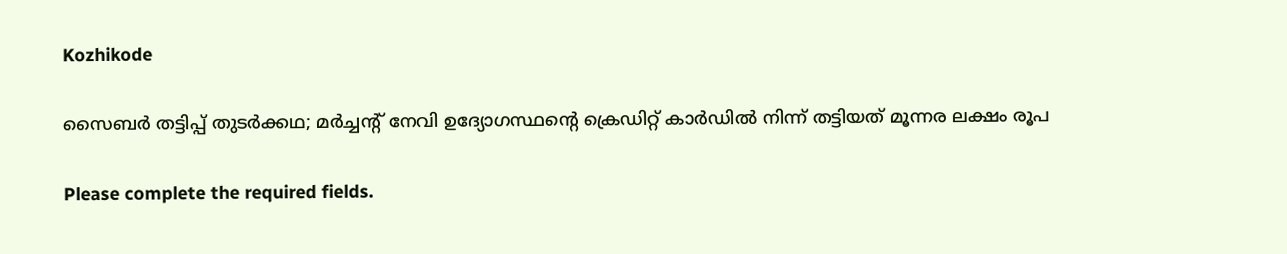Kozhikode

സൈബർ തട്ടിപ്പ് തുടർക്കഥ; മർച്ചന്‍റ് നേവി ഉദ്യോഗസ്ഥന്‍റെ ക്രെഡിറ്റ് കാർഡില്‍ നിന്ന് തട്ടിയത് മൂന്നര ലക്ഷം രൂപ

Please complete the required fields.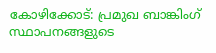കോഴിക്കോട്: പ്രമുഖ ബാങ്കിംഗ് സ്ഥാപനങ്ങളുടെ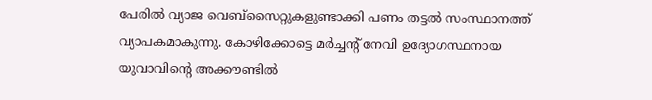പേരില്‍ വ്യാജ വെബ്സൈറ്റുകളുണ്ടാക്കി പണം തട്ടല്‍ സംസ്ഥാനത്ത് വ്യാപകമാകുന്നു. കോഴിക്കോട്ടെ മർച്ചന്‍റ് നേവി ഉദ്യോഗസ്ഥനായ യുവാവിന്‍റെ അക്കൗണ്ടില്‍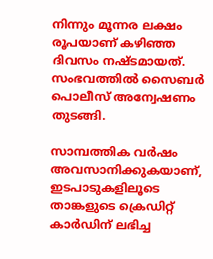നിന്നും മൂന്നര ലക്ഷം രൂപയാണ് കഴിഞ്ഞ ദിവസം നഷ്ടമായത്. സംഭവത്തില്‍ സൈബർ പൊലീസ് അന്വേഷണം തുടങ്ങി.

സാമ്പത്തിക വർഷം അവസാനിക്കുകയാണ്, ഇടപാടുകളിലൂടെ താങ്കളുടെ ക്രെഡിറ്റ് കാർഡിന് ലഭിച്ച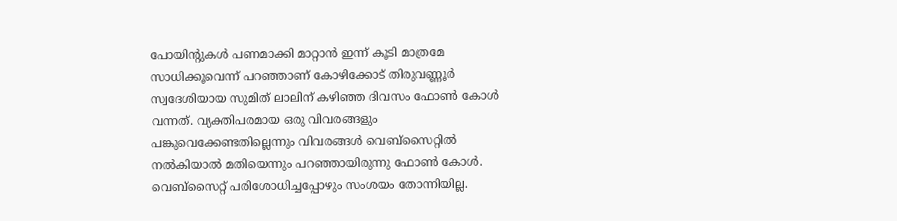പോയിന്‍റുകൾ പണമാക്കി മാറ്റാന്‍ ഇന്ന് കൂടി മാത്രമേ സാധിക്കൂവെന്ന് പറഞ്ഞാണ് കോഴിക്കോട് തിരുവണ്ണൂർ സ്വദേശിയായ സുമിത് ലാലിന് കഴിഞ്ഞ ദിവസം ഫോൺ കോള്‍ വന്നത്. വ്യക്തിപരമായ ഒരു വിവരങ്ങളും പങ്കുവെക്കേണ്ടതില്ലെന്നും വിവരങ്ങള്‍ വെബ്സൈറ്റില്‍ നല്‍കിയാല്‍ മതിയെന്നും പറ‌ഞ്ഞായിരുന്നു ഫോൺ കോള്‍. വെബ്സൈറ്റ് പരിശോധിച്ചപ്പോഴും സംശയം തോന്നിയില്ല.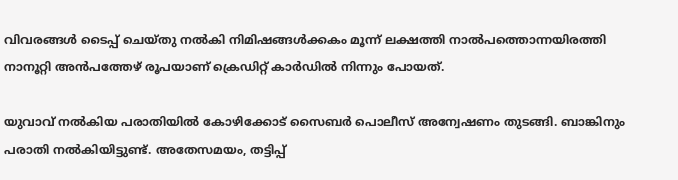വിവരങ്ങൾ ടൈപ്പ് ചെയ്തു നല്‍കി നിമിഷങ്ങൾക്കകം മൂന്ന് ലക്ഷത്തി നാല്‍പത്തൊന്നയിരത്തി നാനൂറ്റി അന്‍പത്തേഴ് രൂപയാണ് ക്രെഡിറ്റ് കാർഡില്‍ നിന്നും പോയത്.

യുവാവ് നല്‍കിയ പരാതിയില്‍ കോഴിക്കോട് സൈബർ പൊലീസ് അന്വേഷണം തുടങ്ങി. ബാങ്കിനും പരാതി നല്‍കിയിട്ടുണ്ട്. അതേസമയം, തട്ടിപ്പ്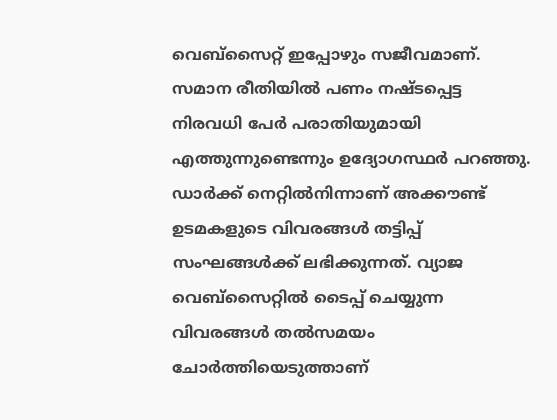വെബ്സൈറ്റ് ഇപ്പോഴും സജീവമാണ്. സമാന രീതിയില്‍ പണം നഷ്ടപ്പെട്ട നിരവധി പേർ പരാതിയുമായി എത്തുന്നുണ്ടെന്നും ഉദ്യോഗസ്ഥർ പറഞ്ഞു. ഡാർക്ക് നെറ്റില്‍നിന്നാണ് അക്കൗണ്ട് ഉടമകളുടെ വിവരങ്ങൾ തട്ടിപ്പ് സംഘങ്ങൾക്ക് ലഭിക്കുന്നത്. വ്യാജ വെബ്സൈറ്റില്‍ ടൈപ്പ് ചെയ്യുന്ന വിവരങ്ങൾ തല്‍സമയം ചോർത്തിയെടുത്താണ്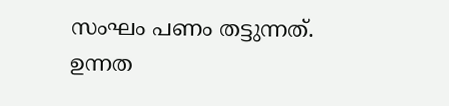സംഘം പണം തട്ടുന്നത്. ഉന്നത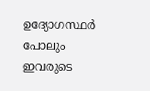ഉദ്യോഗസ്ഥർ പോലും ഇവരുടെ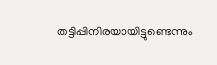തട്ടിപ്പിനിരയായിട്ടുണ്ടെന്നും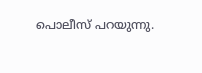പൊലീസ് പറയുന്നു.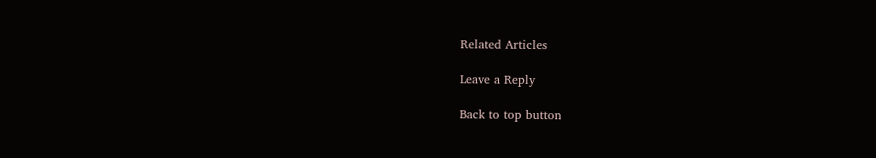Related Articles

Leave a Reply

Back to top button